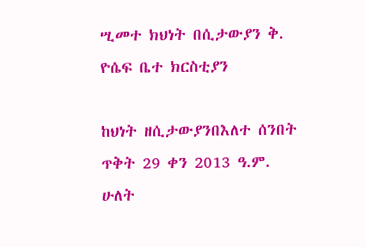ሢመተ ክህነት በሲታውያን ቅ. ዮሴፍ ቤተ ክርስቲያን

ከህነት ዘሲታውያንበእለተ ሰንበት ጥቅት 29 ቀን 2013 ዓ.ም. ሁለት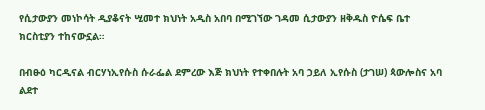የሲታውያን መነኮሳት ዲያቆናት ሢመተ ክህነት አዲስ አበባ በሚገኘው ገዳመ ሲታውያን ዘቅዱስ ዮሴፍ ቤተ ክርስቲያን ተከናውኗል።

በብፁዕ ካርዲናል ብርሃነኢየሱስ ሱራፌል ደምረው እጅ ክህነት የተቀበሉት አባ ኃይለ ኢየሱስ (ታገሠ) ጳውሎስና አባ ልደተ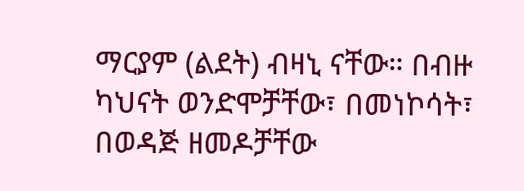ማርያም (ልደት) ብዛኒ ናቸው። በብዙ ካህናት ወንድሞቻቸው፣ በመነኮሳት፣ በወዳጅ ዘመዶቻቸው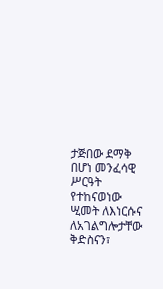ታጅበው ደማቅ በሆነ መንፈሳዊ ሥርዓት የተከናወነው ሢመት ለእነርሱና ለአገልግሎታቸው ቅድስናን፣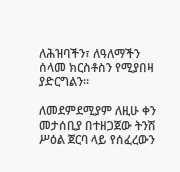ለሕዝባችን፣ ለዓለማችን ሰላመ ክርስቶስን የሚያበዛ ያድርግልን።

ለመደምደሚያም ለዚሁ ቀን መታሰቢያ በተዘጋጀው ትንሽ ሥዕል ጀርባ ላይ የሰፈረውን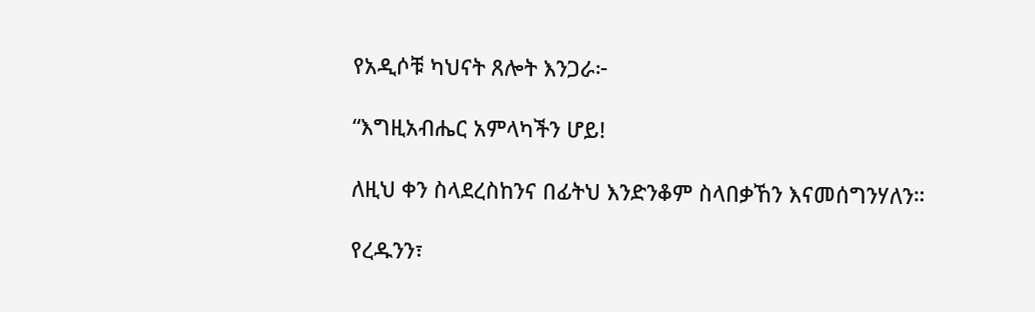የአዲሶቹ ካህናት ጸሎት እንጋራ፦

“እግዚአብሔር አምላካችን ሆይ!

ለዚህ ቀን ስላደረስከንና በፊትህ እንድንቆም ስላበቃኸን እናመሰግንሃለን።

የረዱንን፣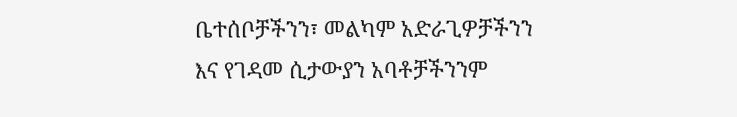ቤተሰቦቻችንን፣ መልካም አድራጊዎቻችንን እና የገዳመ ሲታውያን አባቶቻችንንም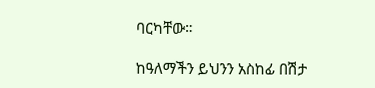ባርካቸው።

ከዓለማችን ይህንን አስከፊ በሽታ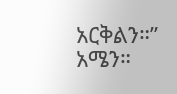አርቅልን።” አሜን።